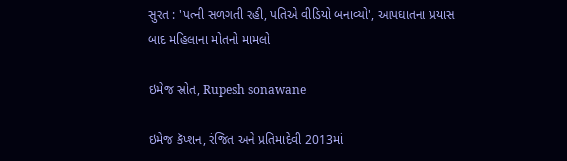સુરત : 'પત્ની સળગતી રહી, પતિએ વીડિયો બનાવ્યો', આપઘાતના પ્રયાસ બાદ મહિલાના મોતનો મામલો

ઇમેજ સ્રોત, Rupesh sonawane

ઇમેજ કૅપ્શન, રંજિત અને પ્રતિમાદેવી 2013માં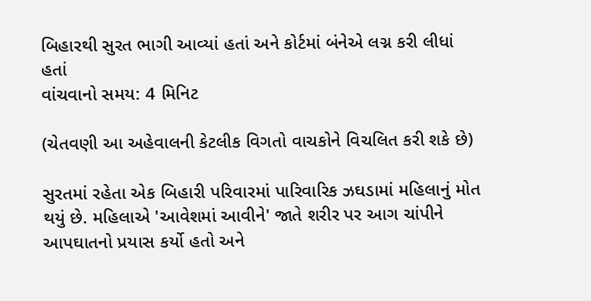બિહારથી સુરત ભાગી આવ્યાં હતાં અને કોર્ટમાં બંનેએ લગ્ન કરી લીધાં હતાં
વાંચવાનો સમય: 4 મિનિટ

(ચેતવણી આ અહેવાલની કેટલીક વિગતો વાચકોને વિચલિત કરી શકે છે)

સુરતમાં રહેતા એક બિહારી પરિવારમાં પારિવારિક ઝઘડામાં મહિલાનું મોત થયું છે. મહિલાએ 'આવેશમાં આવીને' જાતે શરીર પર આગ ચાંપીને આપઘાતનો પ્રયાસ કર્યો હતો અને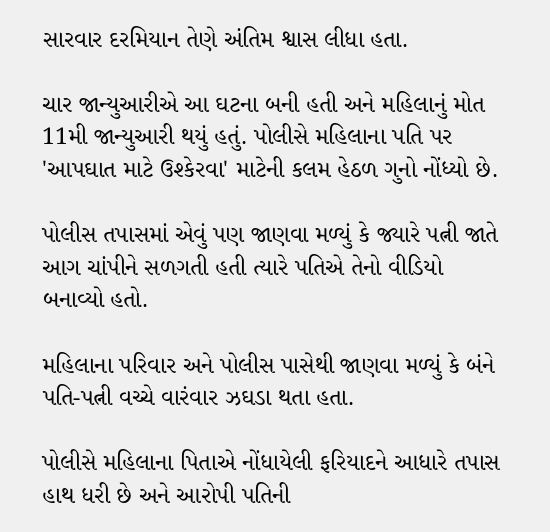સારવાર દરમિયાન તેણે અંતિમ શ્વાસ લીધા હતા.

ચાર જાન્યુઆરીએ આ ઘટના બની હતી અને મહિલાનું મોત 11મી જાન્યુઆરી થયું હતું. પોલીસે મહિલાના પતિ પર 'આપઘાત માટે ઉશ્કેરવા' માટેની કલમ હેઠળ ગુનો નોંધ્યો છે.

પોલીસ તપાસમાં એવું પણ જાણવા મળ્યું કે જ્યારે પત્ની જાતે આગ ચાંપીને સળગતી હતી ત્યારે પતિએ તેનો વીડિયો બનાવ્યો હતો.

મહિલાના પરિવાર અને પોલીસ પાસેથી જાણવા મળ્યું કે બંને પતિ-પત્ની વચ્ચે વારંવાર ઝઘડા થતા હતા.

પોલીસે મહિલાના પિતાએ નોંધાયેલી ફરિયાદને આધારે તપાસ હાથ ધરી છે અને આરોપી પતિની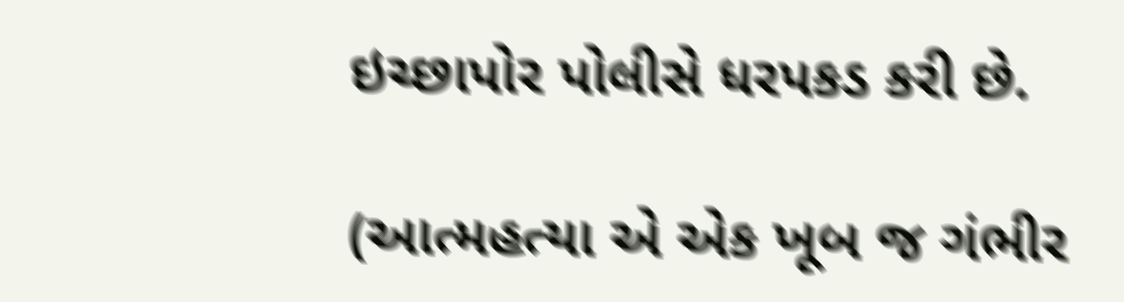ઇચ્છાપોર પોલીસે ધરપકડ કરી છે.

(આત્મહત્યા એ એક ખૂબ જ ગંભીર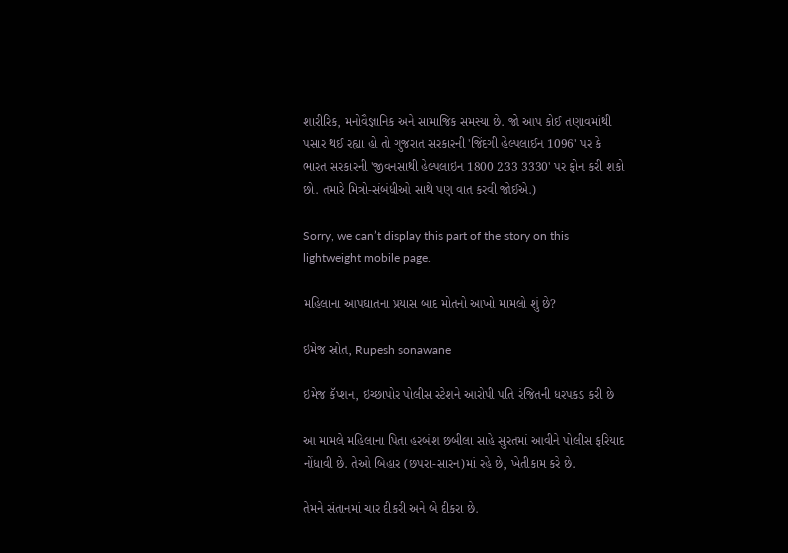શારીરિક, મનોવૈજ્ઞાનિક અને સામાજિક સમસ્યા છે. જો આપ કોઈ તણાવમાંથી પસાર થઈ રહ્યા હો તો ગુજરાત સરકારની 'જિંદગી હેલ્પલાઈન 1096' પર કે ભારત સરકારની 'જીવનસાથી હેલ્પલાઇન 1800 233 3330' પર ફોન કરી શકો છો. તમારે મિત્રો-સંબંધીઓ સાથે પણ વાત કરવી જોઈએ.)

Sorry, we can’t display this part of the story on this lightweight mobile page.

મહિલાના આપઘાતના પ્રયાસ બાદ મોતનો આખો મામલો શું છે?

ઇમેજ સ્રોત, Rupesh sonawane

ઇમેજ કૅપ્શન, ઇચ્છાપોર પોલીસ સ્ટેશને આરોપી પતિ રંજિતની ધરપકડ કરી છે

આ મામલે મહિલાના પિતા હરબંશ છબીલા સાહે સુરતમાં આવીને પોલીસ ફરિયાદ નોંધાવી છે. તેઓ બિહાર (છપરા-સારન)માં રહે છે, ખેતીકામ કરે છે.

તેમને સંતાનમાં ચાર દીકરી અને બે દીકરા છે.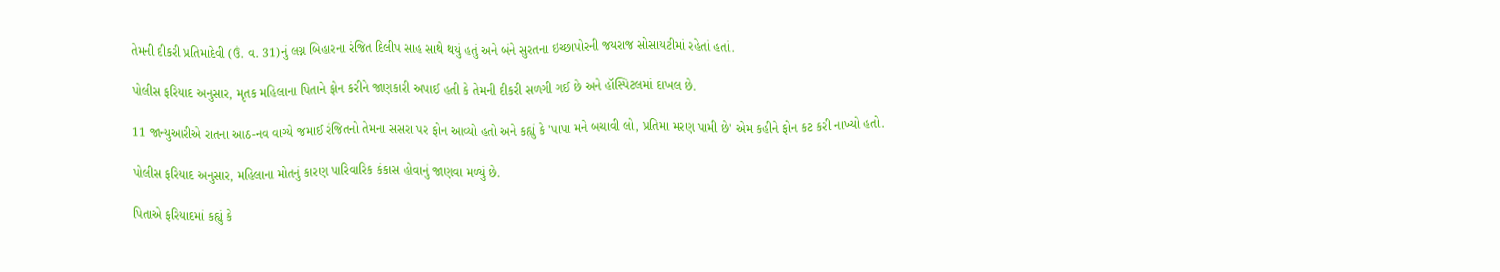તેમની દીકરી પ્રતિમાદેવી (ઉં. વ. 31)નું લગ્ન બિહારના રંજિત દિલીપ સાહ સાથે થયું હતું અને બંને સુરતના ઇચ્છાપોરની જયરાજ સોસાયટીમાં રહેતાં હતાં.

પોલીસ ફરિયાદ અનુસાર, મૃતક મહિલાના પિતાને ફોન કરીને જાણકારી અપાઈ હતી કે તેમની દીકરી સળગી ગઈ છે અને હૉસ્પિટલમાં દાખલ છે.

11 જાન્યુઆરીએ રાતના આઠ-નવ વાગ્યે જમાઈ રંજિતનો તેમના સસરા પર ફોન આવ્યો હતો અને કહ્યું કે 'પાપા મને બચાવી લો, પ્રતિમા મરણ પામી છે' એમ કહીને ફોન કટ કરી નાખ્યો હતો.

પોલીસ ફરિયાદ અનુસાર, મહિલાના મોતનું કારણ પારિવારિક કંકાસ હોવાનું જાણવા મળ્યું છે.

પિતાએ ફરિયાદમાં કહ્યું કે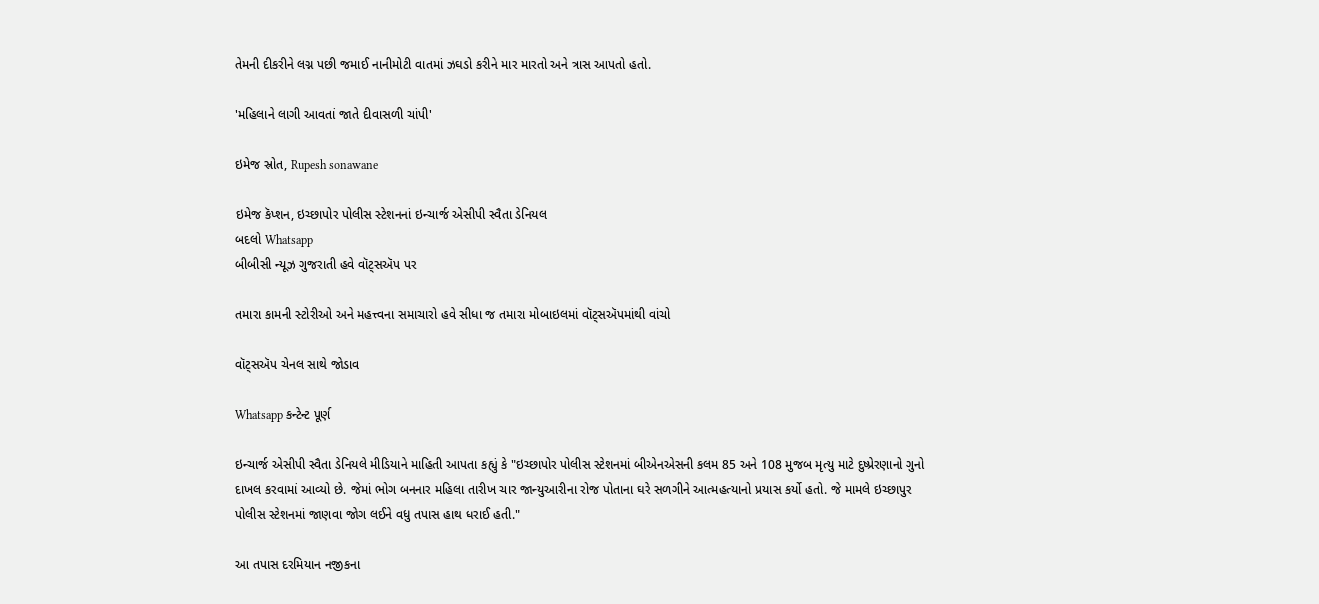તેમની દીકરીને લગ્ન પછી જમાઈ નાનીમોટી વાતમાં ઝઘડો કરીને માર મારતો અને ત્રાસ આપતો હતો.

'મહિલાને લાગી આવતાં જાતે દીવાસળી ચાંપી'

ઇમેજ સ્રોત, Rupesh sonawane

ઇમેજ કૅપ્શન, ઇચ્છાપોર પોલીસ સ્ટેશનનાં ઇન્ચાર્જ એસીપી સ્વૈતા ડેનિયલ
બદલો Whatsapp
બીબીસી ન્યૂઝ ગુજરાતી હવે વૉટ્સઍપ પર

તમારા કામની સ્ટોરીઓ અને મહત્ત્વના સમાચારો હવે સીધા જ તમારા મોબાઇલમાં વૉટ્સઍપમાંથી વાંચો

વૉટ્સઍપ ચેનલ સાથે જોડાવ

Whatsapp કન્ટેન્ટ પૂર્ણ

ઇન્ચાર્જ એસીપી સ્વૈતા ડેનિયલે મીડિયાને માહિતી આપતા કહ્યું કે "ઇચ્છાપોર પોલીસ સ્ટેશનમાં બીએનએસની કલમ 85 અને 108 મુજબ મૃત્યુ માટે દુષ્પ્રેરણાનો ગુનો દાખલ કરવામાં આવ્યો છે. જેમાં ભોગ બનનાર મહિલા તારીખ ચાર જાન્યુઆરીના રોજ પોતાના ઘરે સળગીને આત્મહત્યાનો પ્રયાસ કર્યો હતો. જે મામલે ઇચ્છાપુર પોલીસ સ્ટેશનમાં જાણવા જોગ લઈને વધુ તપાસ હાથ ધરાઈ હતી."

આ તપાસ દરમિયાન નજીકના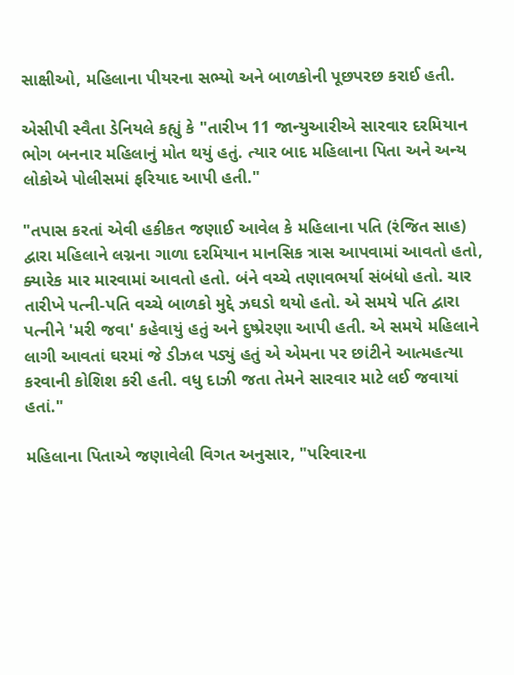સાક્ષીઓ, મહિલાના પીયરના સભ્યો અને બાળકોની પૂછપરછ કરાઈ હતી.

એસીપી સ્વૈતા ડેનિયલે કહ્યું કે "તારીખ 11 જાન્યુઆરીએ સારવાર દરમિયાન ભોગ બનનાર મહિલાનું મોત થયું હતું. ત્યાર બાદ મહિલાના પિતા અને અન્ય લોકોએ પોલીસમાં ફરિયાદ આપી હતી."

"તપાસ કરતાં એવી હકીકત જણાઈ આવેલ કે મહિલાના પતિ (રંજિત સાહ) દ્વારા મહિલાને લગ્નના ગાળા દરમિયાન માનસિક ત્રાસ આપવામાં આવતો હતો, ક્યારેક માર મારવામાં આવતો હતો. બંને વચ્ચે તણાવભર્યા સંબંધો હતો. ચાર તારીખે પત્ની-પતિ વચ્ચે બાળકો મુદ્દે ઝઘડો થયો હતો. એ સમયે પતિ દ્વારા પત્નીને 'મરી જવા' કહેવાયું હતું અને દુષ્પ્રેરણા આપી હતી. એ સમયે મહિલાને લાગી આવતાં ઘરમાં જે ડીઝલ પડ્યું હતું એ એમના પર છાંટીને આત્મહત્યા કરવાની કોશિશ કરી હતી. વધુ દાઝી જતા તેમને સારવાર માટે લઈ જવાયાં હતાં."

મહિલાના પિતાએ જણાવેલી વિગત અનુસાર, "પરિવારના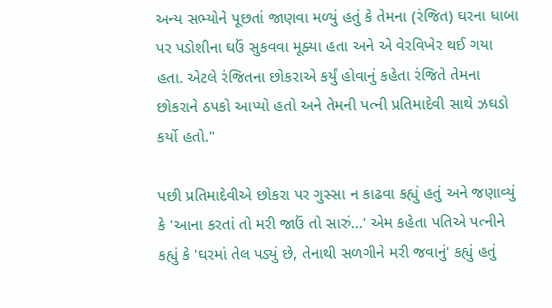અન્ય સભ્યોને પૂછતાં જાણવા મળ્યું હતું કે તેમના (રંજિત) ઘરના ધાબા પર પડોશીના ઘઉં સુકવવા મૂક્યા હતા અને એ વેરવિખેર થઈ ગયા હતા. એટલે રંજિતના છોકરાએ કર્યું હોવાનું કહેતા રંજિતે તેમના છોકરાને ઠપકો આપ્યો હતો અને તેમની પત્ની પ્રતિમાદેવી સાથે ઝઘડો કર્યો હતો."

પછી પ્રતિમાદેવીએ છોકરા પર ગુસ્સા ન કાઢવા કહ્યું હતું અને જણાવ્યું કે 'આના કરતાં તો મરી જાઉં તો સારું...' એમ કહેતા પતિએ પત્નીને કહ્યું કે 'ઘરમાં તેલ પડ્યું છે, તેનાથી સળગીને મરી જવાનું' કહ્યું હતું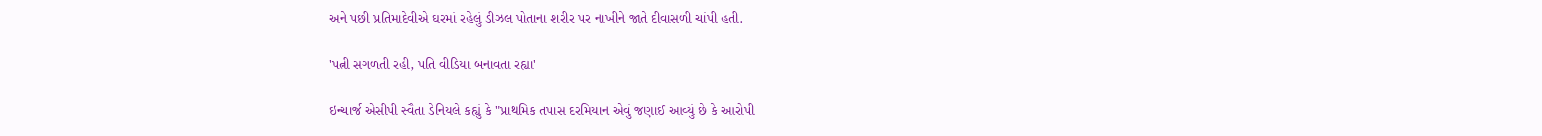અને પછી પ્રતિમાદેવીએ ઘરમાં રહેલું ડીઝલ પોતાના શરીર પર નાખીને જાતે દીવાસળી ચાંપી હતી.

'પત્ની સગળતી રહી, પતિ વીડિયા બનાવતા રહ્યા'

ઇન્ચાર્જ એસીપી સ્વૈતા ડેનિયલે કહ્યું કે "પ્રાથમિક તપાસ દરમિયાન એવું જણાઈ આવ્યું છે કે આરોપી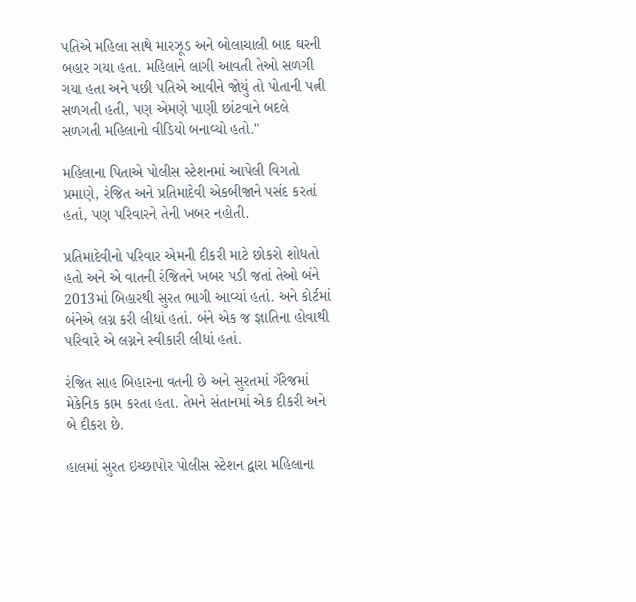પતિએ મહિલા સાથે મારઝૂડ અને બોલાચાલી બાદ ઘરની બહાર ગયા હતા. મહિલાને લાગી આવતી તેઓ સળગી ગયા હતા અને પછી પતિએ આવીને જોયું તો પોતાની પત્ની સળગતી હતી, પણ એમણે પાણી છાંટવાને બદલે સળગતી મહિલાનો વીડિયો બનાવ્યો હતો."

મહિલાના પિતાએ પોલીસ સ્ટેશનમાં આપેલી વિગતો પ્રમાણે, રંજિત અને પ્રતિમાદેવી એકબીજાને પસંદ કરતાં હતાં, પણ પરિવારને તેની ખબર નહોતી.

પ્રતિમાદેવીનો પરિવાર એમની દીકરી માટે છોકરો શોધતો હતો અને એ વાતની રંજિતને ખબર પડી જતાં તેઓ બંને 2013માં બિહારથી સુરત ભાગી આવ્યાં હતાં. અને કોર્ટમાં બંનેએ લગ્ન કરી લીધાં હતાં. બંને એક જ જ્ઞાતિના હોવાથી પરિવારે એ લગ્નને સ્વીકારી લીધાં હતાં.

રંજિત સાહ બિહારના વતની છે અને સુરતમાં ગૅરેજમાં મેકેનિક કામ કરતા હતા. તેમને સંતાનમાં એક દીકરી અને બે દીકરા છે.

હાલમાં સુરત ઇચ્છાપોર પોલીસ સ્ટેશન દ્વારા મહિલાના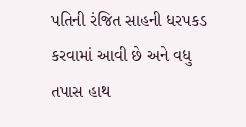પતિની રંજિત સાહની ધરપકડ કરવામાં આવી છે અને વધુ તપાસ હાથ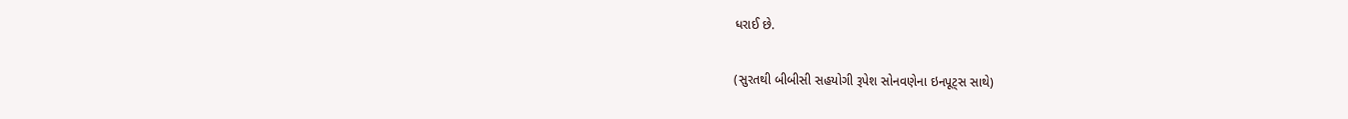ધરાઈ છે.

(સુરતથી બીબીસી સહયોગી રૂપેશ સોનવણેના ઇનપૂટ્સ સાથે)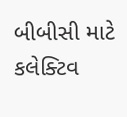બીબીસી માટે કલેક્ટિવ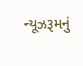ન્યૂઝરૂમનું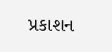પ્રકાશન